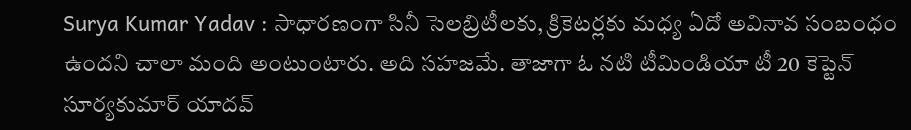Surya Kumar Yadav : సాధారణంగా సినీ సెలబ్రిటీలకు, క్రికెటర్లకు మధ్య ఏదో అవినావ సంబంధం ఉందని చాలా మంది అంటుంటారు. అది సహజమే. తాజాగా ఓ నటి టీమిండియా టీ 20 కెప్టెన్ సూర్యకుమార్ యాదవ్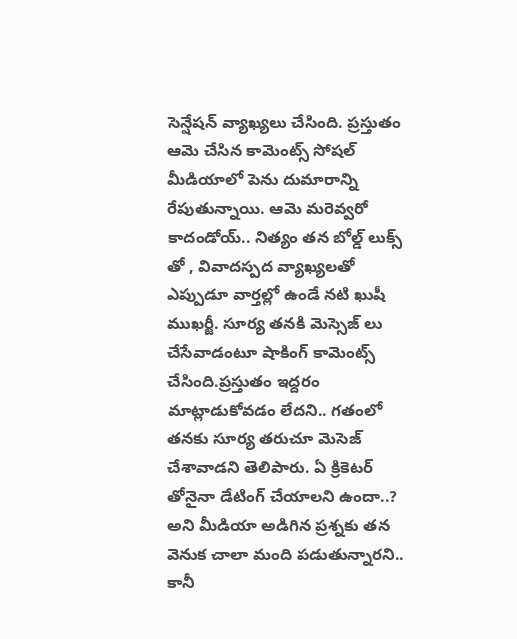సెన్షేషన్ వ్యాఖ్యలు చేసింది. ప్రస్తుతం ఆమె చేసిన కామెంట్స్ సోషల్ మీడియాలో పెను దుమారాన్ని రేపుతున్నాయి. ఆమె మరెవ్వరో కాదండోయ్.. నిత్యం తన బోల్డ్ లుక్స్ తో , వివాదస్పద వ్యాఖ్యలతో ఎప్పుడూ వార్తల్లో ఉండే నటి ఖుషీ ముఖర్జీ. సూర్య తనకి మెస్సెజ్ లు చేసేవాడంటూ షాకింగ్ కామెంట్స్ చేసింది.ప్రస్తుతం ఇద్దరం మాట్లాడుకోవడం లేదని.. గతంలో తనకు సూర్య తరుచూ మెసెజ్ చేశావాడని తెలిపారు. ఏ క్రికెటర్ తోనైనా డేటింగ్ చేయాలని ఉందా..? అని మీడియా అడిగిన ప్రశ్నకు తన వెనుక చాలా మంది పడుతున్నారని.. కానీ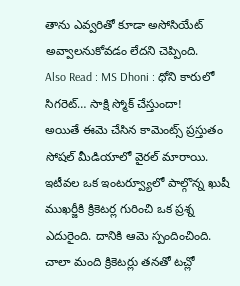తాను ఎవ్వరితో కూడా అసోసియేట్ అవ్వాలనుకోవడం లేదని చెప్పింది.
Also Read : MS Dhoni : ధోని కారులో సిగరెట్… సాక్షి స్మోక్ చేస్తుందా!
అయితే ఈమె చేసిన కామెంట్స్ ప్రస్తుతం సోషల్ మీడియాలో వైరల్ మారాయి. ఇటీవల ఒక ఇంటర్వ్యూలో పాల్గొన్న ఖుషీ ముఖర్జీకి క్రికెటర్ల గురించి ఒక ప్రశ్న ఎదురైంది. దానికి ఆమె స్పందించింది. చాలా మంది క్రికెటర్లు తనతో టచ్లో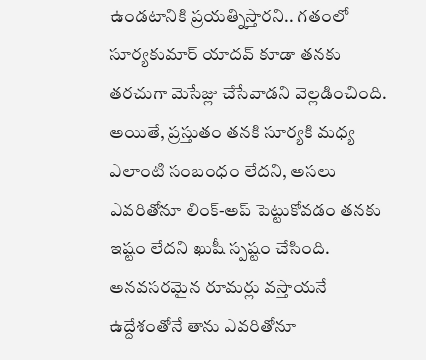ఉండటానికి ప్రయత్నిస్తారని.. గతంలో సూర్యకుమార్ యాదవ్ కూడా తనకు తరచుగా మెసేజ్లు చేసేవాడని వెల్లడించింది. అయితే, ప్రస్తుతం తనకి సూర్యకి మధ్య ఎలాంటి సంబంధం లేదని, అసలు ఎవరితోనూ లింక్-అప్ పెట్టుకోవడం తనకు ఇష్టం లేదని ఖుషీ స్పష్టం చేసింది. అనవసరమైన రూమర్లు వస్తాయనే ఉద్దేశంతోనే తాను ఎవరితోనూ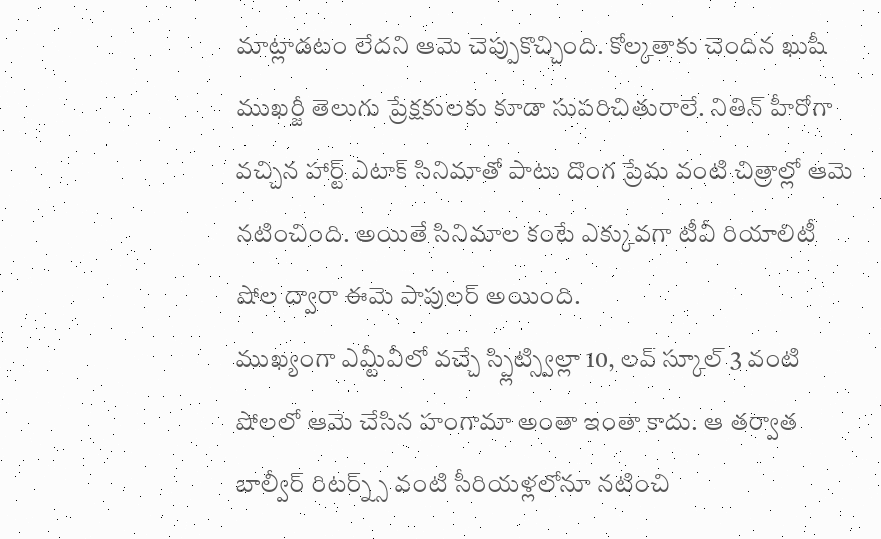మాట్లాడటం లేదని ఆమె చెప్పుకొచ్చింది. కోల్కతాకు చెందిన ఖుషీ ముఖర్జీ తెలుగు ప్రేక్షకులకు కూడా సుపరిచితురాలే. నితిన్ హీరోగా వచ్చిన హార్ట్ ఎటాక్ సినిమాతో పాటు దొంగ ప్రేమ వంటి చిత్రాల్లో ఆమె నటించింది. అయితే సినిమాల కంటే ఎక్కువగా టీవీ రియాలిటీ షోల ద్వారా ఈమె పాపులర్ అయింది.
ముఖ్యంగా ఎమ్టీవీలో వచ్చే స్ప్లిట్స్విల్లా 10, లవ్ స్కూల్ 3 వంటి షోలలో ఆమె చేసిన హంగామా అంతా ఇంతా కాదు. ఆ తర్వాత బాల్వీర్ రిటర్న్స్ వంటి సీరియళ్లలోనూ నటించి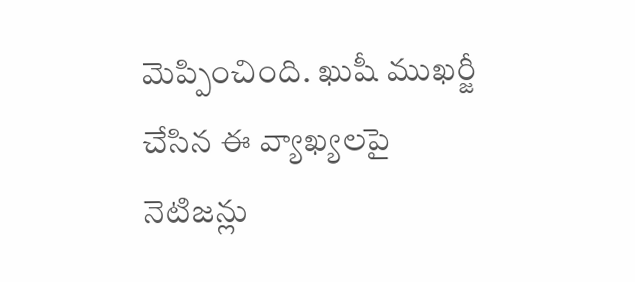మెప్పించింది. ఖుషీ ముఖర్జీ చేసిన ఈ వ్యాఖ్యలపై నెటిజన్లు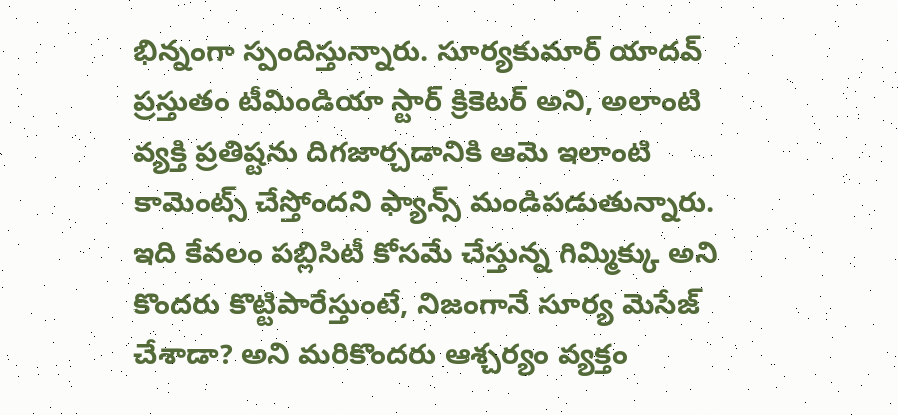భిన్నంగా స్పందిస్తున్నారు. సూర్యకుమార్ యాదవ్ ప్రస్తుతం టీమిండియా స్టార్ క్రికెటర్ అని, అలాంటి వ్యక్తి ప్రతిష్టను దిగజార్చడానికి ఆమె ఇలాంటి కామెంట్స్ చేస్తోందని ఫ్యాన్స్ మండిపడుతున్నారు. ఇది కేవలం పబ్లిసిటీ కోసమే చేస్తున్న గిమ్మిక్కు అని కొందరు కొట్టిపారేస్తుంటే, నిజంగానే సూర్య మెసేజ్ చేశాడా? అని మరికొందరు ఆశ్చర్యం వ్యక్తం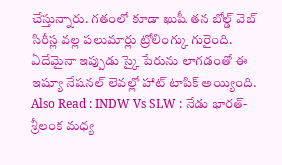చేస్తున్నారు. గతంలో కూడా ఖుషీ తన బోల్డ్ వెబ్ సిరీస్ల వల్ల పలుమార్లు ట్రోలింగ్కు గురైంది. ఏదేమైనా ఇప్పుడు స్కై పేరును లాగడంతో ఈ ఇష్యూ నేషనల్ లెవల్లో హాట్ టాపిక్ అయ్యింది.
Also Read : INDW Vs SLW : నేడు భారత్-శ్రీలంక మధ్య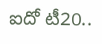ఐదో టీ20..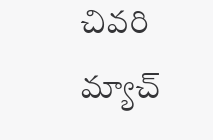చివరి మ్యాచ్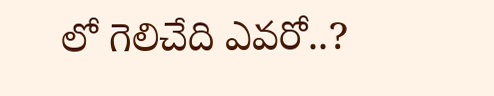లో గెలిచేది ఎవరో..?